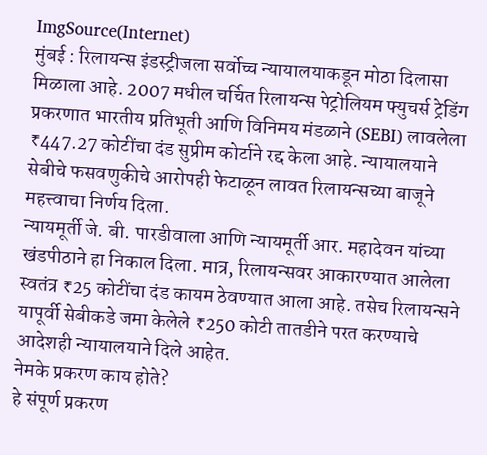ImgSource(Internet)
मुंबई : रिलायन्स इंडस्ट्रीजला सर्वोच्च न्यायालयाकडून मोठा दिलासा मिळाला आहे. 2007 मधील चर्चित रिलायन्स पेट्रोलियम फ्युचर्स ट्रेडिंग प्रकरणात भारतीय प्रतिभूती आणि विनिमय मंडळाने (SEBI) लावलेला ₹447.27 कोटींचा दंड सुप्रीम कोर्टाने रद्द केला आहे. न्यायालयाने सेबीचे फसवणुकीचे आरोपही फेटाळून लावत रिलायन्सच्या बाजूने महत्त्वाचा निर्णय दिला.
न्यायमूर्ती जे. बी. पारडीवाला आणि न्यायमूर्ती आर. महादेवन यांच्या खंडपीठाने हा निकाल दिला. मात्र, रिलायन्सवर आकारण्यात आलेला स्वतंत्र ₹25 कोटींचा दंड कायम ठेवण्यात आला आहे. तसेच रिलायन्सने यापूर्वी सेबीकडे जमा केलेले ₹250 कोटी तातडीने परत करण्याचे आदेशही न्यायालयाने दिले आहेत.
नेमके प्रकरण काय होते?
हे संपूर्ण प्रकरण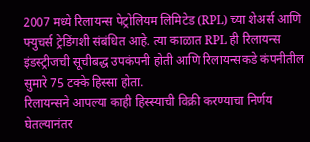2007 मध्ये रिलायन्स पेट्रोलियम लिमिटेड (RPL) च्या शेअर्स आणि फ्युचर्स ट्रेडिंगशी संबंधित आहे. त्या काळात RPL ही रिलायन्स इंडस्ट्रीजची सूचीबद्ध उपकंपनी होती आणि रिलायन्सकडे कंपनीतील सुमारे 75 टक्के हिस्सा होता.
रिलायन्सने आपल्या काही हिस्स्याची विक्री करण्याचा निर्णय घेतल्यानंतर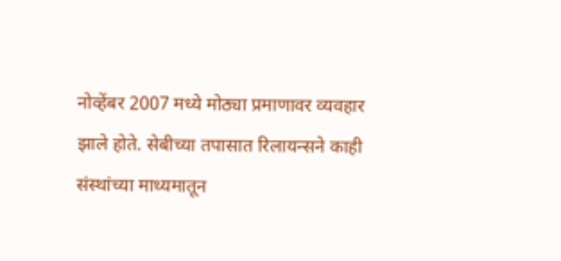नोव्हेंबर 2007 मध्ये मोठ्या प्रमाणावर व्यवहार झाले होते. सेबीच्या तपासात रिलायन्सने काही संस्थांच्या माध्यमातून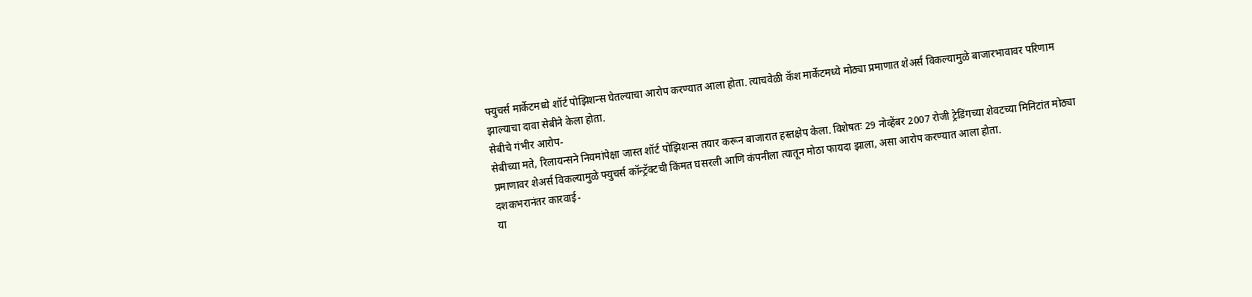फ्युचर्स मार्केटमध्ये शॉर्ट पोझिशन्स घेतल्याचा आरोप करण्यात आला होता. त्याचवेळी कॅश मार्केटमध्ये मोठ्या प्रमाणात शेअर्स विकल्यामुळे बाजारभावावर परिणाम झाल्याचा दावा सेबीने केला होता.
सेबीचे गंभीर आरोप-
सेबीच्या मते, रिलायन्सने नियमांपेक्षा जास्त शॉर्ट पोझिशन्स तयार करून बाजारात हस्तक्षेप केला. विशेषतः 29 नोव्हेंबर 2007 रोजी ट्रेडिंगच्या शेवटच्या मिनिटांत मोठ्या प्रमाणावर शेअर्स विकल्यामुळे फ्युचर्स कॉन्ट्रॅक्टची किंमत घसरली आणि कंपनीला त्यातून मोठा फायदा झाला, असा आरोप करण्यात आला होता.
दशकभरानंतर कारवाई-
या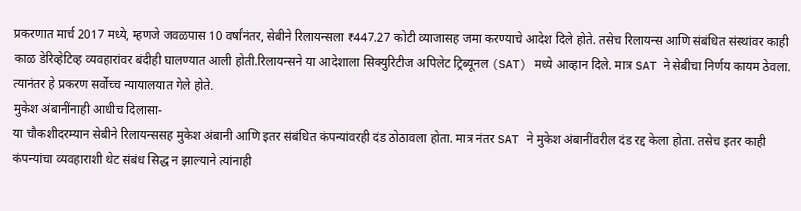प्रकरणात मार्च 2017 मध्ये, म्हणजे जवळपास 10 वर्षांनंतर, सेबीने रिलायन्सला ₹447.27 कोटी व्याजासह जमा करण्याचे आदेश दिले होते. तसेच रिलायन्स आणि संबंधित संस्थांवर काही काळ डेरिव्हेटिव्ह व्यवहारांवर बंदीही घालण्यात आली होती.रिलायन्सने या आदेशाला सिक्युरिटीज अपिलेट ट्रिब्यूनल (SAT) मध्ये आव्हान दिले. मात्र SAT ने सेबीचा निर्णय कायम ठेवला. त्यानंतर हे प्रकरण सर्वोच्च न्यायालयात गेले होते.
मुकेश अंबानींनाही आधीच दिलासा-
या चौकशीदरम्यान सेबीने रिलायन्ससह मुकेश अंबानी आणि इतर संबंधित कंपन्यांवरही दंड ठोठावला होता. मात्र नंतर SAT ने मुकेश अंबानींवरील दंड रद्द केला होता. तसेच इतर काही कंपन्यांचा व्यवहाराशी थेट संबंध सिद्ध न झाल्याने त्यांनाही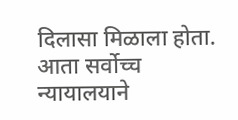दिलासा मिळाला होता.
आता सर्वोच्च न्यायालयाने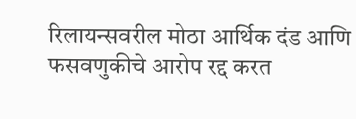रिलायन्सवरील मोठा आर्थिक दंड आणि फसवणुकीचे आरोप रद्द करत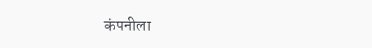कंपनीला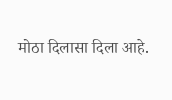मोठा दिलासा दिला आहे.